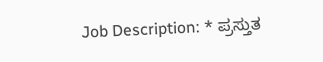Job Description: * ಪ್ರಸ್ತುತ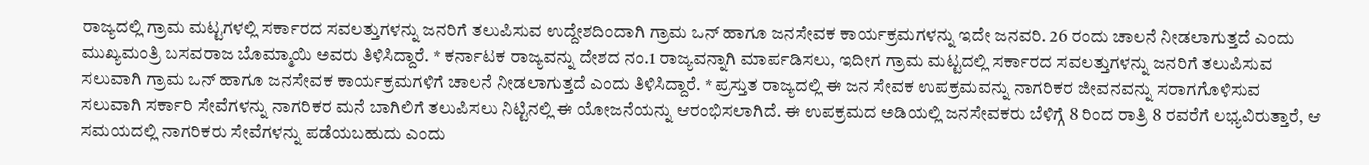ರಾಜ್ಯದಲ್ಲಿ ಗ್ರಾಮ ಮಟ್ಟಗಳಲ್ಲಿ ಸರ್ಕಾರದ ಸವಲತ್ತುಗಳನ್ನು ಜನರಿಗೆ ತಲುಪಿಸುವ ಉದ್ದೇಶದಿಂದಾಗಿ ಗ್ರಾಮ ಒನ್ ಹಾಗೂ ಜನಸೇವಕ ಕಾರ್ಯಕ್ರಮಗಳನ್ನು ಇದೇ ಜನವರಿ. 26 ರಂದು ಚಾಲನೆ ನೀಡಲಾಗುತ್ತದೆ ಎಂದು ಮುಖ್ಯಮಂತ್ರಿ ಬಸವರಾಜ ಬೊಮ್ಮಾಯಿ ಅವರು ತಿಳಿಸಿದ್ದಾರೆ. * ಕರ್ನಾಟಕ ರಾಜ್ಯವನ್ನು ದೇಶದ ನಂ.1 ರಾಜ್ಯವನ್ನಾಗಿ ಮಾರ್ಪಡಿಸಲು, ಇದೀಗ ಗ್ರಾಮ ಮಟ್ಟದಲ್ಲಿ ಸರ್ಕಾರದ ಸವಲತ್ತುಗಳನ್ನು ಜನರಿಗೆ ತಲುಪಿಸುವ ಸಲುವಾಗಿ ಗ್ರಾಮ ಒನ್ ಹಾಗೂ ಜನಸೇವಕ ಕಾರ್ಯಕ್ರಮಗಳಿಗೆ ಚಾಲನೆ ನೀಡಲಾಗುತ್ತದೆ ಎಂದು ತಿಳಿಸಿದ್ದಾರೆ. * ಪ್ರಸ್ತುತ ರಾಜ್ಯದಲ್ಲಿ ಈ ಜನ ಸೇವಕ ಉಪಕ್ರಮವನ್ನು ನಾಗರಿಕರ ಜೀವನವನ್ನು ಸರಾಗಗೊಳಿಸುವ ಸಲುವಾಗಿ ಸರ್ಕಾರಿ ಸೇವೆಗಳನ್ನು ನಾಗರಿಕರ ಮನೆ ಬಾಗಿಲಿಗೆ ತಲುಪಿಸಲು ನಿಟ್ಟಿನಲ್ಲಿ ಈ ಯೋಜನೆಯನ್ನು ಆರಂಭಿಸಲಾಗಿದೆ. ಈ ಉಪಕ್ರಮದ ಅಡಿಯಲ್ಲಿ ಜನಸೇವಕರು ಬೆಳಿಗ್ಗೆ 8 ರಿಂದ ರಾತ್ರಿ 8 ರವರೆಗೆ ಲಭ್ಯವಿರುತ್ತಾರೆ, ಆ ಸಮಯದಲ್ಲಿ ನಾಗರಿಕರು ಸೇವೆಗಳನ್ನು ಪಡೆಯಬಹುದು ಎಂದು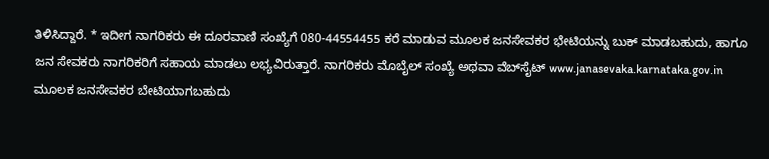ತಿಳಿಸಿದ್ದಾರೆ. * ಇದೀಗ ನಾಗರಿಕರು ಈ ದೂರವಾಣಿ ಸಂಖ್ಯೆಗೆ 080-44554455 ಕರೆ ಮಾಡುವ ಮೂಲಕ ಜನಸೇವಕರ ಭೇಟಿಯನ್ನು ಬುಕ್ ಮಾಡಬಹುದು, ಹಾಗೂ ಜನ ಸೇವಕರು ನಾಗರಿಕರಿಗೆ ಸಹಾಯ ಮಾಡಲು ಲಭ್ಯವಿರುತ್ತಾರೆ. ನಾಗರಿಕರು ಮೊಬೈಲ್ ಸಂಖ್ಯೆ ಅಥವಾ ವೆಬ್‌ಸೈಟ್ www.janasevaka.karnataka.gov.in ಮೂಲಕ ಜನಸೇವಕರ ಬೇಟಿಯಾಗಬಹುದು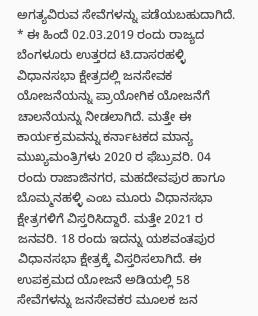ಅಗತ್ಯವಿರುವ ಸೇವೆಗಳನ್ನು ಪಡೆಯಬಹುದಾಗಿದೆ. * ಈ ಹಿಂದೆ 02.03.2019 ರಂದು ರಾಜ್ಯದ ಬೆಂಗಳೂರು ಉತ್ತರದ ಟಿ.ದಾಸರಹಳ್ಳಿ ವಿಧಾನಸಭಾ ಕ್ಷೇತ್ರದಲ್ಲಿ ಜನಸೇವಕ ಯೋಜನೆಯನ್ನು ಪ್ರಾಯೋಗಿಕ ಯೋಜನೆಗೆ ಚಾಲನೆಯನ್ನು ನೀಡಲಾಗಿದೆ. ಮತ್ತೇ ಈ ಕಾರ್ಯಕ್ರಮವನ್ನು ಕರ್ನಾಟಕದ ಮಾನ್ಯ ಮುಖ್ಯಮಂತ್ರಿಗಳು 2020 ರ ಫೆಬ್ರುವರಿ. 04 ರಂದು ರಾಜಾಜಿನಗರ, ಮಹದೇವಪುರ ಹಾಗೂ ಬೊಮ್ಮನಹಳ್ಳಿ ಎಂಬ ಮೂರು ವಿಧಾನಸಭಾ ಕ್ಷೇತ್ರಗಳಿಗೆ ವಿಸ್ತರಿಸಿದ್ದಾರೆ. ಮತ್ತೇ 2021 ರ ಜನವರಿ. 18 ರಂದು ಇದನ್ನು ಯಶವಂತಪುರ ವಿಧಾನಸಭಾ ಕ್ಷೇತ್ರಕ್ಕೆ ವಿಸ್ತರಿಸಲಾಗಿದೆ. ಈ ಉಪಕ್ರಮದ ಯೋಜನೆ ಅಡಿಯಲ್ಲಿ 58 ಸೇವೆಗಳನ್ನು ಜನಸೇವಕರ ಮೂಲಕ ಜನ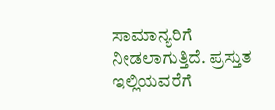ಸಾಮಾನ್ಯರಿಗೆ ನೀಡಲಾಗುತ್ತಿದೆ. ಪ್ರಸ್ತುತ ಇಲ್ಲಿಯವರೆಗೆ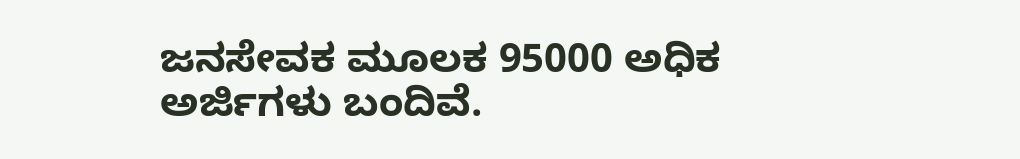ಜನಸೇವಕ ಮೂಲಕ 95000 ಅಧಿಕ ಅರ್ಜಿಗಳು ಬಂದಿವೆ.